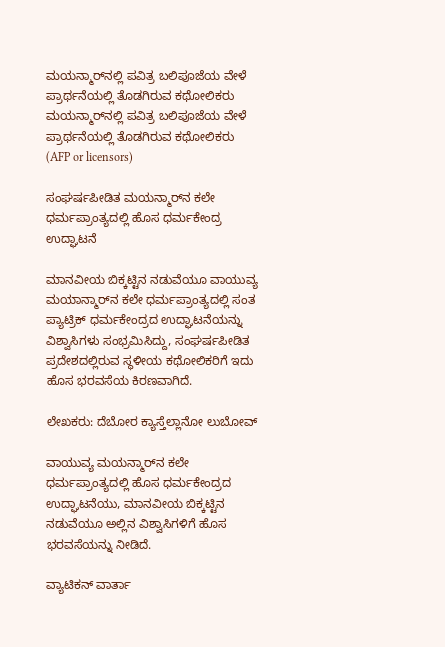ಮಯನ್ಮಾರ್‌ನಲ್ಲಿ ಪವಿತ್ರ ಬಲಿಪೂಜೆಯ ವೇಳೆ ಪ್ರಾರ್ಥನೆಯಲ್ಲಿ ತೊಡಗಿರುವ ಕಥೋಲಿಕರು ಮಯನ್ಮಾರ್‌ನಲ್ಲಿ ಪವಿತ್ರ ಬಲಿಪೂಜೆಯ ವೇಳೆ ಪ್ರಾರ್ಥನೆಯಲ್ಲಿ ತೊಡಗಿರುವ ಕಥೋಲಿಕರು  (AFP or licensors)

ಸಂಘರ್ಷಪೀಡಿತ ಮಯನ್ಮಾರ್‌ನ ಕಲೇ ಧರ್ಮಪ್ರಾಂತ್ಯದಲ್ಲಿ ಹೊಸ ಧರ್ಮಕೇಂದ್ರ ಉದ್ಘಾಟನೆ

ಮಾನವೀಯ ಬಿಕ್ಕಟ್ಟಿನ ನಡುವೆಯೂ ವಾಯುವ್ಯ ಮಯಾನ್ಮಾರ್‌ನ ಕಲೇ ಧರ್ಮಪ್ರಾಂತ್ಯದಲ್ಲಿ ಸಂತ ಪ್ಯಾಟ್ರಿಕ್ ಧರ್ಮಕೇಂದ್ರದ ಉದ್ಘಾಟನೆಯನ್ನು ವಿಶ್ವಾಸಿಗಳು ಸಂಭ್ರಮಿಸಿದ್ದು, ಸಂಘರ್ಷಪೀಡಿತ ಪ್ರದೇಶದಲ್ಲಿರುವ ಸ್ಥಳೀಯ ಕಥೋಲಿಕರಿಗೆ ಇದು ಹೊಸ ಭರವಸೆಯ ಕಿರಣವಾಗಿದೆ.

ಲೇಖಕರು: ದೆಬೋರ ಕ್ಯಾಸ್ತೆಲ್ಲಾನೋ ಲುಬೋವ್

ವಾಯುವ್ಯ ಮಯನ್ಮಾರ್‌ನ ಕಲೇ ಧರ್ಮಪ್ರಾಂತ್ಯದಲ್ಲಿ ಹೊಸ ಧರ್ಮಕೇಂದ್ರದ ಉದ್ಘಾಟನೆಯು, ಮಾನವೀಯ ಬಿಕ್ಕಟ್ಟಿನ ನಡುವೆಯೂ ಅಲ್ಲಿನ ವಿಶ್ವಾಸಿಗಳಿಗೆ ಹೊಸ ಭರವಸೆಯನ್ನು ನೀಡಿದೆ.

ವ್ಯಾಟಿಕನ್ ವಾರ್ತಾ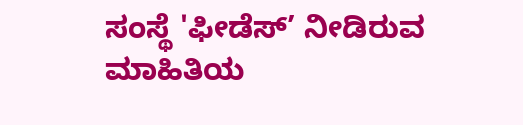ಸಂಸ್ಥೆ 'ಫೀಡೆಸ್’ ನೀಡಿರುವ ಮಾಹಿತಿಯ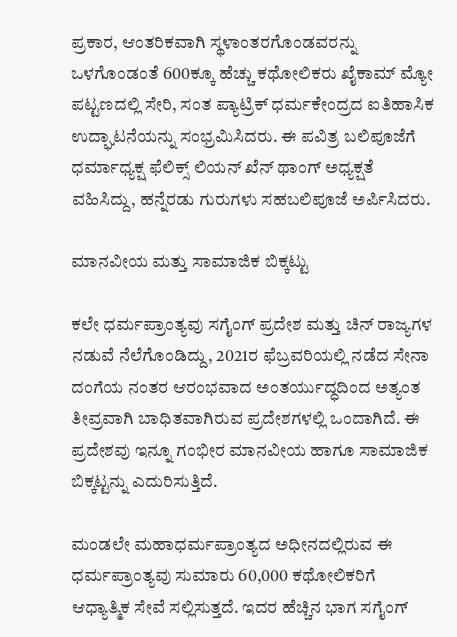ಪ್ರಕಾರ, ಆಂತರಿಕವಾಗಿ ಸ್ಥಳಾಂತರಗೊಂಡವರನ್ನು ಒಳಗೊಂಡಂತೆ 600ಕ್ಕೂ ಹೆಚ್ಚು ಕಥೋಲಿಕರು ಖೈಕಾಮ್ ಮ್ಯೋ ಪಟ್ಟಣದಲ್ಲಿ ಸೇರಿ, ಸಂತ ಪ್ಯಾಟ್ರಿಕ್ ಧರ್ಮಕೇಂದ್ರದ ಐತಿಹಾಸಿಕ ಉದ್ಘಾಟನೆಯನ್ನು ಸಂಭ್ರಮಿಸಿದರು. ಈ ಪವಿತ್ರ ಬಲಿಪೂಜೆಗೆ ಧರ್ಮಾಧ್ಯಕ್ಷ ಫೆಲಿಕ್ಸ್ ಲಿಯನ್ ಖೆನ್ ಥಾಂಗ್ ಅಧ್ಯಕ್ಷತೆ ವಹಿಸಿದ್ದು, ಹನ್ನೆರಡು ಗುರುಗಳು ಸಹಬಲಿಪೂಜೆ ಅರ್ಪಿಸಿದರು.

ಮಾನವೀಯ ಮತ್ತು ಸಾಮಾಜಿಕ ಬಿಕ್ಕಟ್ಟು

ಕಲೇ ಧರ್ಮಪ್ರಾಂತ್ಯವು ಸಗೈಂಗ್ ಪ್ರದೇಶ ಮತ್ತು ಚಿನ್ ರಾಜ್ಯಗಳ ನಡುವೆ ನೆಲೆಗೊಂಡಿದ್ದು, 2021ರ ಫೆಬ್ರವರಿಯಲ್ಲಿ ನಡೆದ ಸೇನಾ ದಂಗೆಯ ನಂತರ ಆರಂಭವಾದ ಅಂತರ್ಯುದ್ಧದಿಂದ ಅತ್ಯಂತ ತೀವ್ರವಾಗಿ ಬಾಧಿತವಾಗಿರುವ ಪ್ರದೇಶಗಳಲ್ಲಿ ಒಂದಾಗಿದೆ. ಈ ಪ್ರದೇಶವು ಇನ್ನೂ ಗಂಭೀರ ಮಾನವೀಯ ಹಾಗೂ ಸಾಮಾಜಿಕ ಬಿಕ್ಕಟ್ಟನ್ನು ಎದುರಿಸುತ್ತಿದೆ.

ಮಂಡಲೇ ಮಹಾಧರ್ಮಪ್ರಾಂತ್ಯದ ಅಧೀನದಲ್ಲಿರುವ ಈ ಧರ್ಮಪ್ರಾಂತ್ಯವು ಸುಮಾರು 60,000 ಕಥೋಲಿಕರಿಗೆ ಆಧ್ಯಾತ್ಮಿಕ ಸೇವೆ ಸಲ್ಲಿಸುತ್ತದೆ. ಇದರ ಹೆಚ್ಚಿನ ಭಾಗ ಸಗೈಂಗ್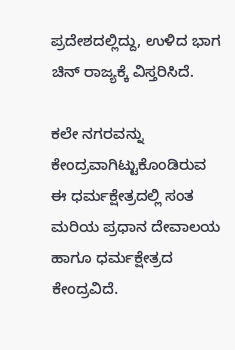ಪ್ರದೇಶದಲ್ಲಿದ್ದು, ಉಳಿದ ಭಾಗ ಚಿನ್ ರಾಜ್ಯಕ್ಕೆ ವಿಸ್ತರಿಸಿದೆ.

ಕಲೇ ನಗರವನ್ನು ಕೇಂದ್ರವಾಗಿಟ್ಟುಕೊಂಡಿರುವ ಈ ಧರ್ಮಕ್ಷೇತ್ರದಲ್ಲಿ ಸಂತ ಮರಿಯ ಪ್ರಧಾನ ದೇವಾಲಯ ಹಾಗೂ ಧರ್ಮಕ್ಷೇತ್ರದ ಕೇಂದ್ರವಿದೆ.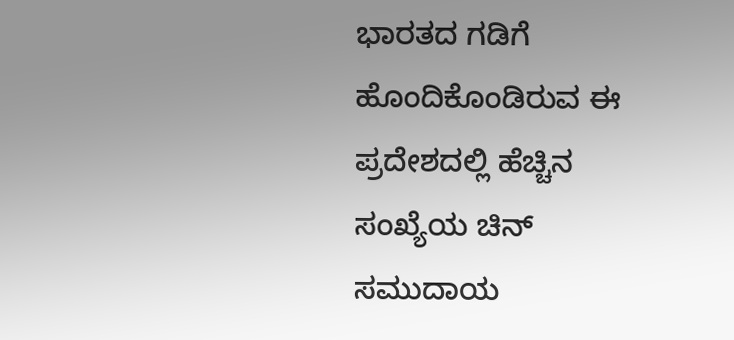ಭಾರತದ ಗಡಿಗೆ ಹೊಂದಿಕೊಂಡಿರುವ ಈ ಪ್ರದೇಶದಲ್ಲಿ ಹೆಚ್ಚಿನ ಸಂಖ್ಯೆಯ ಚಿನ್ ಸಮುದಾಯ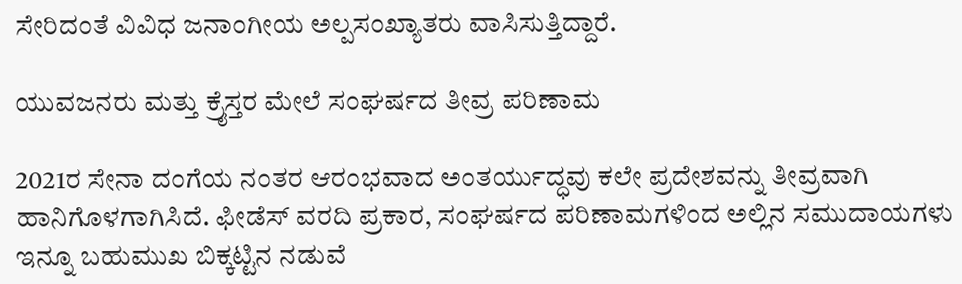ಸೇರಿದಂತೆ ವಿವಿಧ ಜನಾಂಗೀಯ ಅಲ್ಪಸಂಖ್ಯಾತರು ವಾಸಿಸುತ್ತಿದ್ದಾರೆ.

ಯುವಜನರು ಮತ್ತು ಕ್ರೈಸ್ತರ ಮೇಲೆ ಸಂಘರ್ಷದ ತೀವ್ರ ಪರಿಣಾಮ

2021ರ ಸೇನಾ ದಂಗೆಯ ನಂತರ ಆರಂಭವಾದ ಅಂತರ್ಯುದ್ಧವು ಕಲೇ ಪ್ರದೇಶವನ್ನು ತೀವ್ರವಾಗಿ ಹಾನಿಗೊಳಗಾಗಿಸಿದೆ. ಫೀಡೆಸ್ ವರದಿ ಪ್ರಕಾರ, ಸಂಘರ್ಷದ ಪರಿಣಾಮಗಳಿಂದ ಅಲ್ಲಿನ ಸಮುದಾಯಗಳು ಇನ್ನೂ ಬಹುಮುಖ ಬಿಕ್ಕಟ್ಟಿನ ನಡುವೆ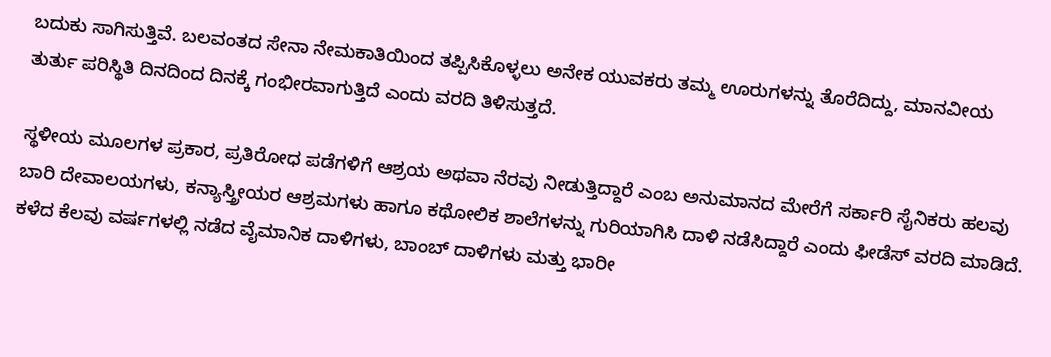ಬದುಕು ಸಾಗಿಸುತ್ತಿವೆ. ಬಲವಂತದ ಸೇನಾ ನೇಮಕಾತಿಯಿಂದ ತಪ್ಪಿಸಿಕೊಳ್ಳಲು ಅನೇಕ ಯುವಕರು ತಮ್ಮ ಊರುಗಳನ್ನು ತೊರೆದಿದ್ದು, ಮಾನವೀಯ ತುರ್ತು ಪರಿಸ್ಥಿತಿ ದಿನದಿಂದ ದಿನಕ್ಕೆ ಗಂಭೀರವಾಗುತ್ತಿದೆ ಎಂದು ವರದಿ ತಿಳಿಸುತ್ತದೆ.

ಸ್ಥಳೀಯ ಮೂಲಗಳ ಪ್ರಕಾರ, ಪ್ರತಿರೋಧ ಪಡೆಗಳಿಗೆ ಆಶ್ರಯ ಅಥವಾ ನೆರವು ನೀಡುತ್ತಿದ್ದಾರೆ ಎಂಬ ಅನುಮಾನದ ಮೇರೆಗೆ ಸರ್ಕಾರಿ ಸೈನಿಕರು ಹಲವು ಬಾರಿ ದೇವಾಲಯಗಳು, ಕನ್ಯಾಸ್ತ್ರೀಯರ ಆಶ್ರಮಗಳು ಹಾಗೂ ಕಥೋಲಿಕ ಶಾಲೆಗಳನ್ನು ಗುರಿಯಾಗಿಸಿ ದಾಳಿ ನಡೆಸಿದ್ದಾರೆ ಎಂದು ಫೀಡೆಸ್ ವರದಿ ಮಾಡಿದೆ. ಕಳೆದ ಕೆಲವು ವರ್ಷಗಳಲ್ಲಿ ನಡೆದ ವೈಮಾನಿಕ ದಾಳಿಗಳು, ಬಾಂಬ್ ದಾಳಿಗಳು ಮತ್ತು ಭಾರೀ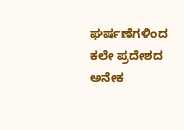ಘರ್ಷಣೆಗಳಿಂದ ಕಲೇ ಪ್ರದೇಶದ ಅನೇಕ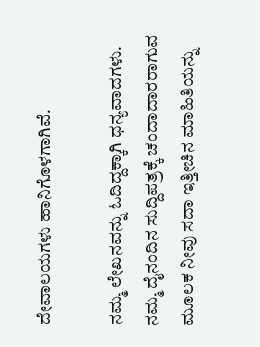ದೇವಾಲಯಗಳು ಹಾನಿಗೊಳಗಾಗಿವೆ.

ನಮ್ಮ ಲೇಖನವನ್ನು ಓದಿದ್ದಕ್ಕಾಗಿ ಧನ್ಯವಾದಗಳು. ನಮ್ಮ ದೈನಂದಿನ ಸುದ್ದಿಪತ್ರಕ್ಕೆ ಚಂದಾದಾರರಾಗುವ ಮೂಲಕ ನೀವು ಸದಾ ಇತ್ತೀಚಿನ ಮಾಹಿತಿಯನ್ನು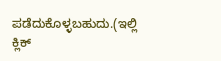ಪಡೆದುಕೊಳ್ಳಬಹುದು.(ಇಲ್ಲಿ ಕ್ಲಿಕ್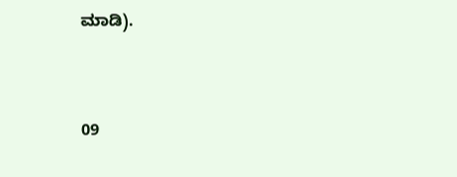ಮಾಡಿ).



09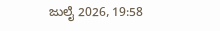ಜುಲೈ 2026, 19:58